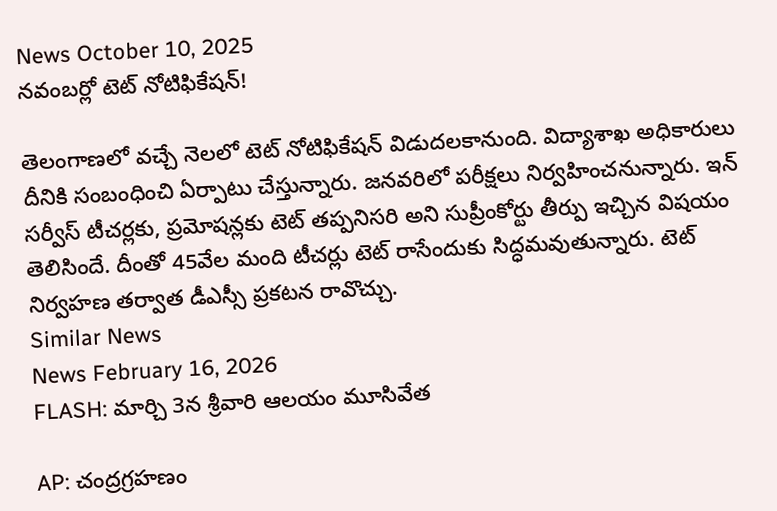News October 10, 2025
నవంబర్లో టెట్ నోటిఫికేషన్!

తెలంగాణలో వచ్చే నెలలో టెట్ నోటిఫికేషన్ విడుదలకానుంది. విద్యాశాఖ అధికారులు దీనికి సంబంధించి ఏర్పాటు చేస్తున్నారు. జనవరిలో పరీక్షలు నిర్వహించనున్నారు. ఇన్ సర్వీస్ టీచర్లకు, ప్రమోషన్లకు టెట్ తప్పనిసరి అని సుప్రీంకోర్టు తీర్పు ఇచ్చిన విషయం తెలిసిందే. దీంతో 45వేల మంది టీచర్లు టెట్ రాసేందుకు సిద్ధమవుతున్నారు. టెట్ నిర్వహణ తర్వాత డీఎస్సీ ప్రకటన రావొచ్చు.
Similar News
News February 16, 2026
FLASH: మార్చి 3న శ్రీవారి ఆలయం మూసివేత

AP: చంద్రగ్రహణం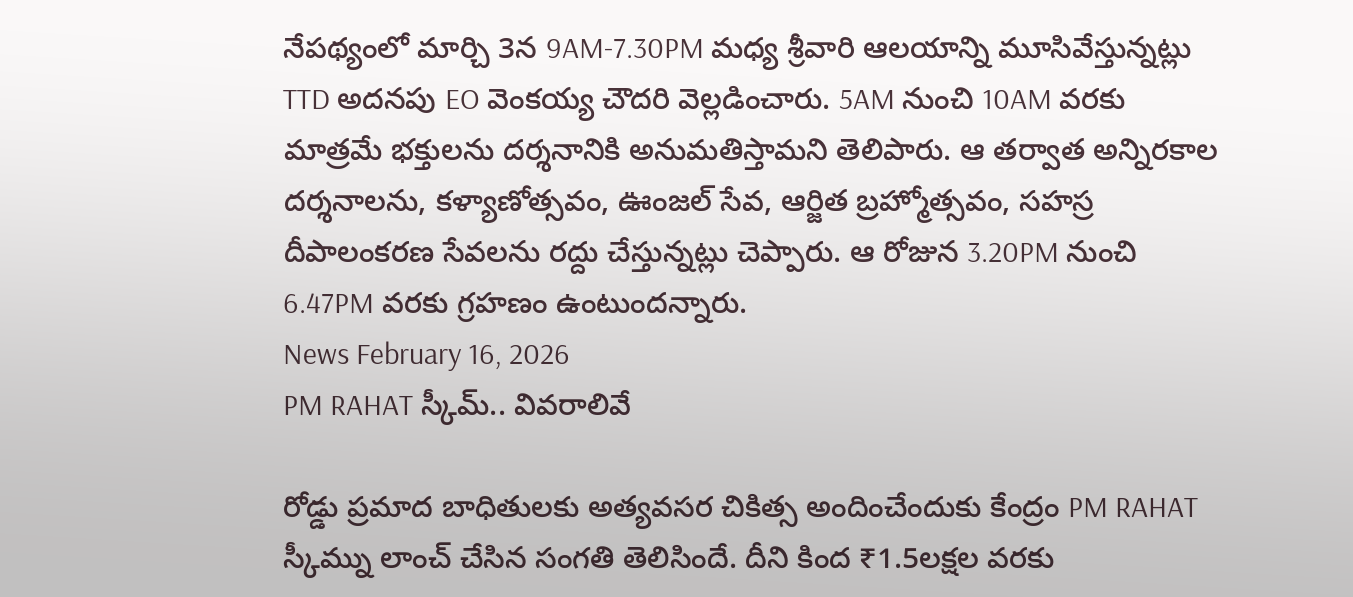నేపథ్యంలో మార్చి 3న 9AM-7.30PM మధ్య శ్రీవారి ఆలయాన్ని మూసివేస్తున్నట్లు TTD అదనపు EO వెంకయ్య చౌదరి వెల్లడించారు. 5AM నుంచి 10AM వరకు మాత్రమే భక్తులను దర్శనానికి అనుమతిస్తామని తెలిపారు. ఆ తర్వాత అన్నిరకాల దర్శనాలను, కళ్యాణోత్సవం, ఊంజల్ సేవ, ఆర్జిత బ్రహ్మోత్సవం, సహస్ర దీపాలంకరణ సేవలను రద్దు చేస్తున్నట్లు చెప్పారు. ఆ రోజున 3.20PM నుంచి 6.47PM వరకు గ్రహణం ఉంటుందన్నారు.
News February 16, 2026
PM RAHAT స్కీమ్.. వివరాలివే

రోడ్డు ప్రమాద బాధితులకు అత్యవసర చికిత్స అందించేందుకు కేంద్రం PM RAHAT స్కీమ్ను లాంచ్ చేసిన సంగతి తెలిసిందే. దీని కింద ₹1.5లక్షల వరకు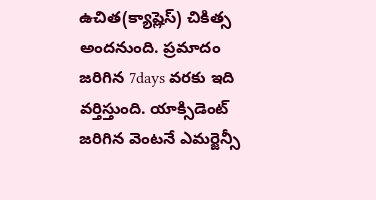ఉచిత(క్యాష్లెస్) చికిత్స అందనుంది. ప్రమాదం జరిగిన 7days వరకు ఇది వర్తిస్తుంది. యాక్సిడెంట్ జరిగిన వెంటనే ఎమర్జెన్సీ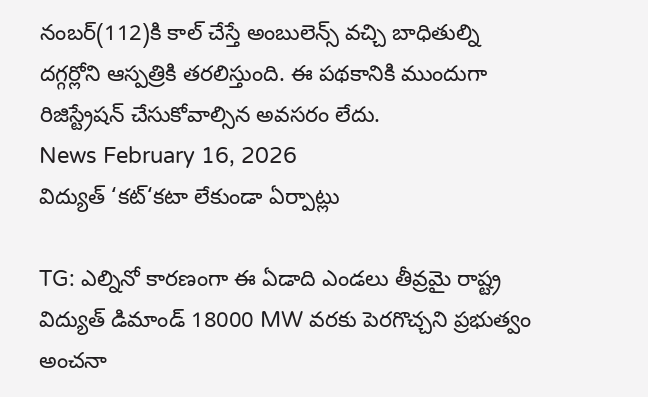నంబర్(112)కి కాల్ చేస్తే అంబులెన్స్ వచ్చి బాధితుల్ని దగ్గర్లోని ఆస్పత్రికి తరలిస్తుంది. ఈ పథకానికి ముందుగా రిజిస్ట్రేషన్ చేసుకోవాల్సిన అవసరం లేదు.
News February 16, 2026
విద్యుత్ ‘కట్‘కటా లేకుండా ఏర్పాట్లు

TG: ఎల్నినో కారణంగా ఈ ఏడాది ఎండలు తీవ్రమై రాష్ట్ర విద్యుత్ డిమాండ్ 18000 MW వరకు పెరగొచ్చని ప్రభుత్వం అంచనా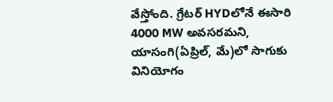వేస్తోంది. గ్రేటర్ HYDలోనే ఈసారి 4000 MW అవసరమని, యాసంగి(ఏప్రిల్, మే)లో సాగుకు వినియోగం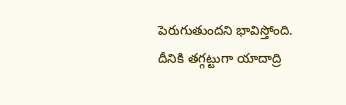పెరుగుతుందని భావిస్తోంది. దీనికి తగ్గట్టుగా యాదాద్రి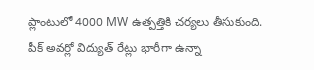ప్లాంటులో 4000 MW ఉత్పత్తికి చర్యలు తీసుకుంది. పీక్ అవర్లో విద్యుత్ రేట్లు భారీగా ఉన్నా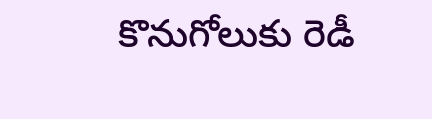కొనుగోలుకు రెడీ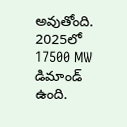అవుతోంది. 2025లో 17500 MW డిమాండ్ ఉంది.